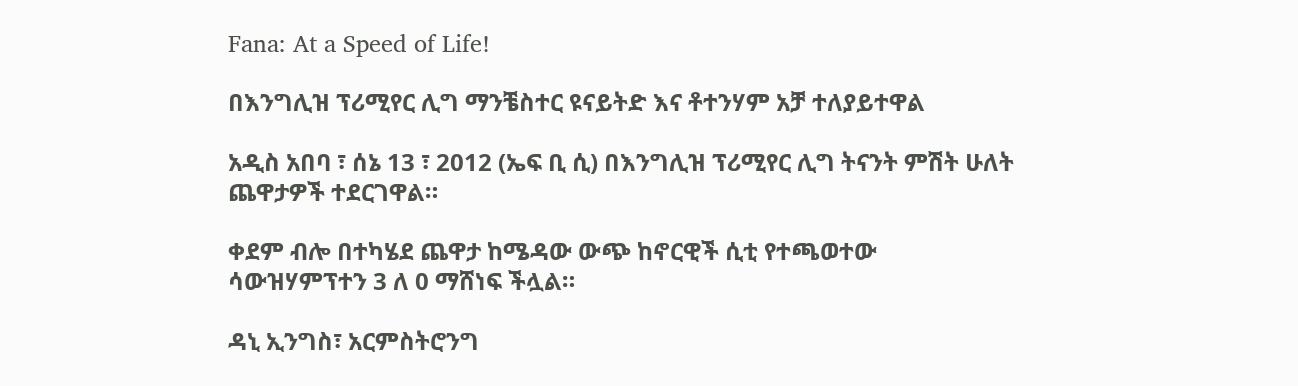Fana: At a Speed of Life!

በእንግሊዝ ፕሪሚየር ሊግ ማንቼስተር ዩናይትድ እና ቶተንሃም አቻ ተለያይተዋል

አዲስ አበባ ፣ ሰኔ 13 ፣ 2012 (ኤፍ ቢ ሲ) በእንግሊዝ ፕሪሚየር ሊግ ትናንት ምሽት ሁለት ጨዋታዎች ተደርገዋል።

ቀደም ብሎ በተካሄደ ጨዋታ ከሜዳው ውጭ ከኖርዊች ሲቲ የተጫወተው ሳውዝሃምፕተን 3 ለ 0 ማሸነፍ ችሏል።

ዳኒ ኢንግስ፣ አርምስትሮንግ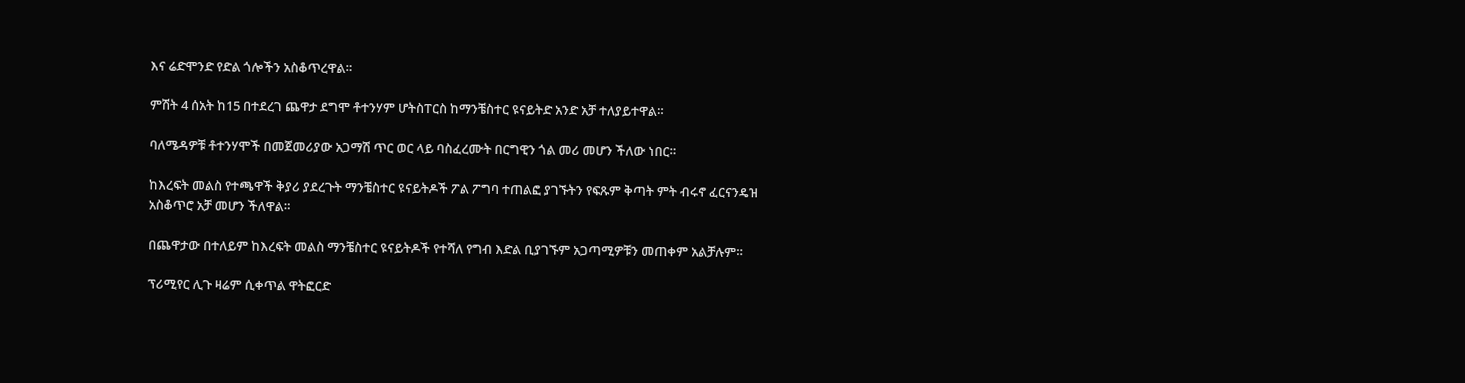እና ሬድሞንድ የድል ጎሎችን አስቆጥረዋል።

ምሽት 4 ሰአት ከ15 በተደረገ ጨዋታ ደግሞ ቶተንሃም ሆትስፐርስ ከማንቼስተር ዩናይትድ አንድ አቻ ተለያይተዋል።

ባለሜዳዎቹ ቶተንሃሞች በመጀመሪያው አጋማሽ ጥር ወር ላይ ባስፈረሙት በርግዊን ጎል መሪ መሆን ችለው ነበር።

ከእረፍት መልስ የተጫዋች ቅያሪ ያደረጉት ማንቼስተር ዩናይትዶች ፖል ፖግባ ተጠልፎ ያገኙትን የፍጹም ቅጣት ምት ብሩኖ ፈርናንዴዝ አስቆጥሮ አቻ መሆን ችለዋል።

በጨዋታው በተለይም ከእረፍት መልስ ማንቼስተር ዩናይትዶች የተሻለ የግብ እድል ቢያገኙም አጋጣሚዎቹን መጠቀም አልቻሉም።

ፕሪሚየር ሊጉ ዛሬም ሲቀጥል ዋትፎርድ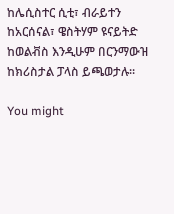ከሌሲስተር ሲቲ፣ ብራይተን ከአርሰናል፣ ዌስትሃም ዩናይትድ ከወልቭስ እንዲሁም በርንማውዝ ከክሪስታል ፓላስ ይጫወታሉ።

You might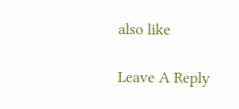also like

Leave A Reply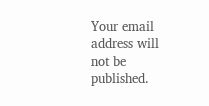Your email address will not be published.